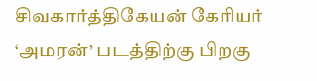சிவகார்த்திகேயன் கேரியர் ‘அமரன்’ படத்திற்கு பிறகு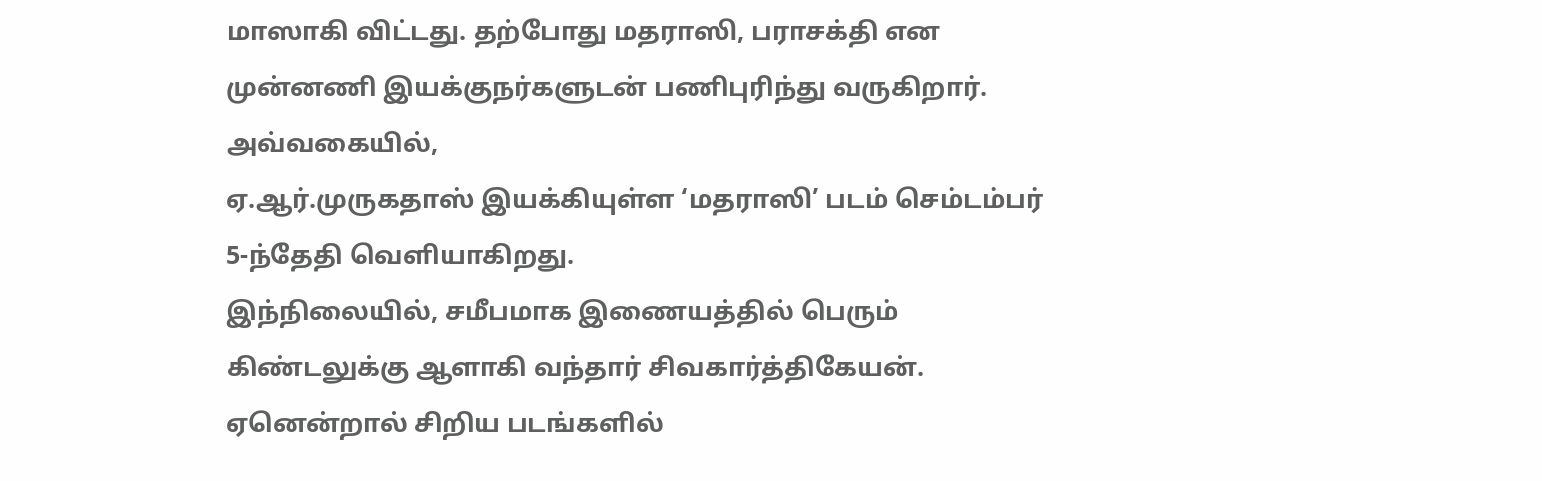மாஸாகி விட்டது. தற்போது மதராஸி, பராசக்தி என முன்னணி இயக்குநர்களுடன் பணிபுரிந்து வருகிறார். அவ்வகையில்,
ஏ.ஆர்.முருகதாஸ் இயக்கியுள்ள ‘மதராஸி’ படம் செம்டம்பர் 5-ந்தேதி வெளியாகிறது.
இந்நிலையில், சமீபமாக இணையத்தில் பெரும் கிண்டலுக்கு ஆளாகி வந்தார் சிவகார்த்திகேயன். ஏனென்றால் சிறிய படங்களில்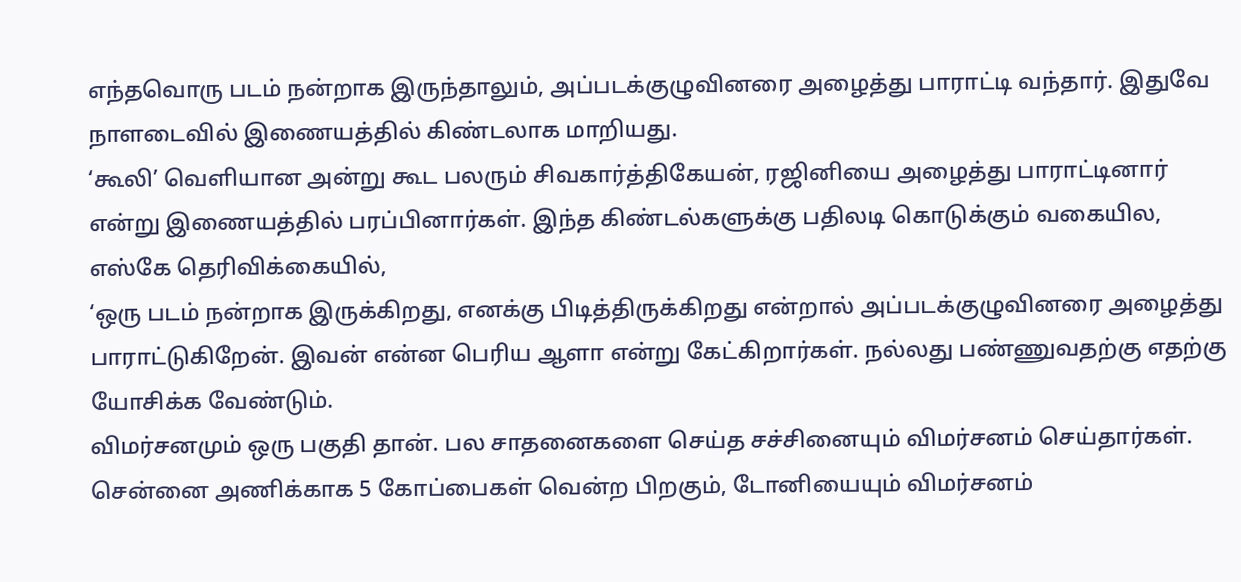எந்தவொரு படம் நன்றாக இருந்தாலும், அப்படக்குழுவினரை அழைத்து பாராட்டி வந்தார். இதுவே நாளடைவில் இணையத்தில் கிண்டலாக மாறியது.
‘கூலி’ வெளியான அன்று கூட பலரும் சிவகார்த்திகேயன், ரஜினியை அழைத்து பாராட்டினார் என்று இணையத்தில் பரப்பினார்கள். இந்த கிண்டல்களுக்கு பதிலடி கொடுக்கும் வகையில, எஸ்கே தெரிவிக்கையில்,
‘ஒரு படம் நன்றாக இருக்கிறது, எனக்கு பிடித்திருக்கிறது என்றால் அப்படக்குழுவினரை அழைத்து பாராட்டுகிறேன். இவன் என்ன பெரிய ஆளா என்று கேட்கிறார்கள். நல்லது பண்ணுவதற்கு எதற்கு யோசிக்க வேண்டும்.
விமர்சனமும் ஒரு பகுதி தான். பல சாதனைகளை செய்த சச்சினையும் விமர்சனம் செய்தார்கள். சென்னை அணிக்காக 5 கோப்பைகள் வென்ற பிறகும், டோனியையும் விமர்சனம்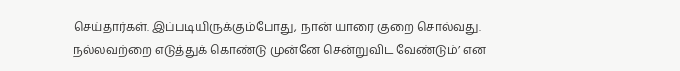செய்தார்கள். இப்படியிருக்கும்போது, நான் யாரை குறை சொல்வது. நல்லவற்றை எடுத்துக் கொண்டு முன்னே சென்றுவிட வேண்டும்’ என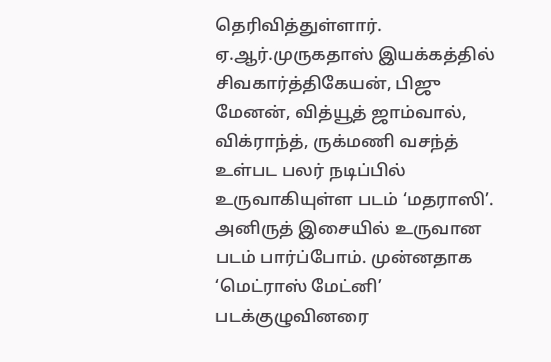தெரிவித்துள்ளார்.
ஏ.ஆர்.முருகதாஸ் இயக்கத்தில் சிவகார்த்திகேயன், பிஜு மேனன், வித்யூத் ஜாம்வால், விக்ராந்த், ருக்மணி வசந்த் உள்பட பலர் நடிப்பில் உருவாகியுள்ள படம் ‘மதராஸி’. அனிருத் இசையில் உருவான படம் பார்ப்போம். முன்னதாக ‘மெட்ராஸ் மேட்னி’ படக்குழுவினரை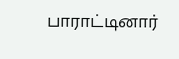பாராட்டினார்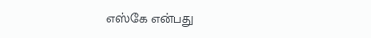எஸ்கே என்பது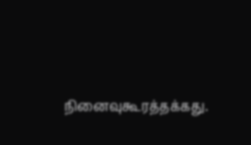நினைவுகூரத்தக்கது.